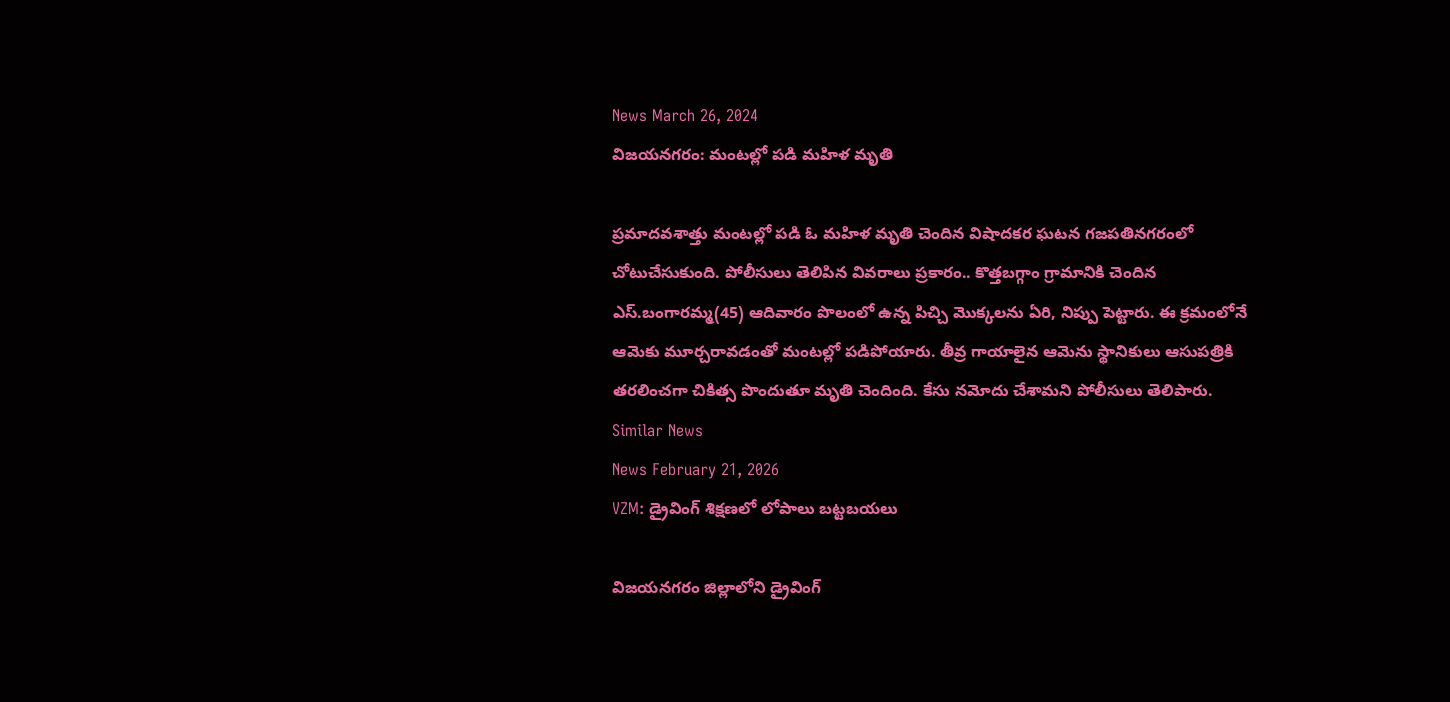News March 26, 2024
విజయనగరం: మంటల్లో పడి మహిళ మృతి

ప్రమాదవశాత్తు మంటల్లో పడి ఓ మహిళ మృతి చెందిన విషాదకర ఘటన గజపతినగరంలో చోటుచేసుకుంది. పోలీసులు తెలిపిన వివరాలు ప్రకారం.. కొత్తబగ్గాం గ్రామానికి చెందిన ఎస్.బంగారమ్మ(45) ఆదివారం పొలంలో ఉన్న పిచ్చి మొక్కలను ఏరి, నిప్పు పెట్టారు. ఈ క్రమంలోనే ఆమెకు మూర్చరావడంతో మంటల్లో పడిపోయారు. తీవ్ర గాయాలైన ఆమెను స్థానికులు ఆసుపత్రికి తరలించగా చికిత్స పొందుతూ మృతి చెందింది. కేసు నమోదు చేశామని పోలీసులు తెలిపారు.
Similar News
News February 21, 2026
VZM: డ్రైవింగ్ శిక్షణలో లోపాలు బట్టబయలు

విజయనగరం జిల్లాలోని డ్రైవింగ్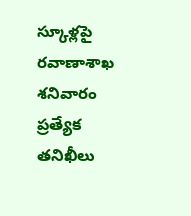స్కూళ్లపై రవాణాశాఖ శనివారం ప్రత్యేక తనిఖీలు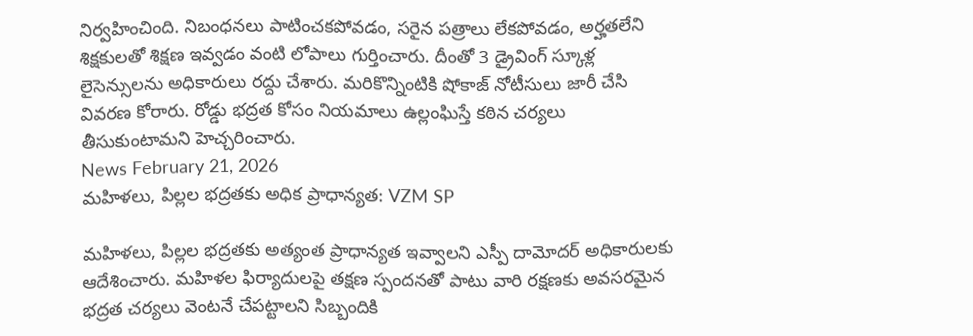నిర్వహించింది. నిబంధనలు పాటించకపోవడం, సరైన పత్రాలు లేకపోవడం, అర్హతలేని శిక్షకులతో శిక్షణ ఇవ్వడం వంటి లోపాలు గుర్తించారు. దీంతో 3 డ్రైవింగ్ స్కూళ్ల లైసెన్సులను అధికారులు రద్దు చేశారు. మరికొన్నింటికి షోకాజ్ నోటీసులు జారీ చేసి వివరణ కోరారు. రోడ్డు భద్రత కోసం నియమాలు ఉల్లంఘిస్తే కఠిన చర్యలు తీసుకుంటామని హెచ్చరించారు.
News February 21, 2026
మహిళలు, పిల్లల భద్రతకు అధిక ప్రాధాన్యత: VZM SP

మహిళలు, పిల్లల భద్రతకు అత్యంత ప్రాధాన్యత ఇవ్వాలని ఎస్పీ దామోదర్ అధికారులకు ఆదేశించారు. మహిళల ఫిర్యాదులపై తక్షణ స్పందనతో పాటు వారి రక్షణకు అవసరమైన భద్రత చర్యలు వెంటనే చేపట్టాలని సిబ్బందికి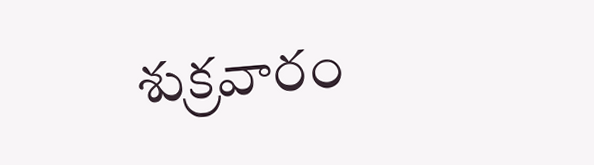శుక్రవారం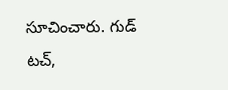సూచించారు. గుడ్ టచ్,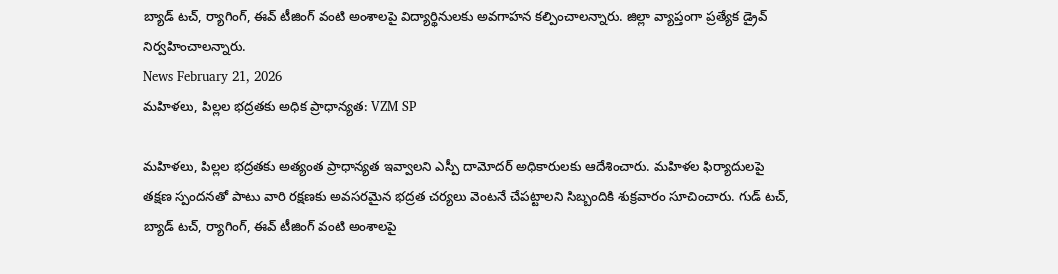బ్యాడ్ టచ్, ర్యాగింగ్, ఈవ్ టీజింగ్ వంటి అంశాలపై విద్యార్థినులకు అవగాహన కల్పించాలన్నారు. జిల్లా వ్యాప్తంగా ప్రత్యేక డ్రైవ్ నిర్వహించాలన్నారు.
News February 21, 2026
మహిళలు, పిల్లల భద్రతకు అధిక ప్రాధాన్యత: VZM SP

మహిళలు, పిల్లల భద్రతకు అత్యంత ప్రాధాన్యత ఇవ్వాలని ఎస్పీ దామోదర్ అధికారులకు ఆదేశించారు. మహిళల ఫిర్యాదులపై తక్షణ స్పందనతో పాటు వారి రక్షణకు అవసరమైన భద్రత చర్యలు వెంటనే చేపట్టాలని సిబ్బందికి శుక్రవారం సూచించారు. గుడ్ టచ్, బ్యాడ్ టచ్, ర్యాగింగ్, ఈవ్ టీజింగ్ వంటి అంశాలపై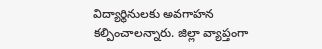విద్యార్థినులకు అవగాహన కల్పించాలన్నారు. జిల్లా వ్యాప్తంగా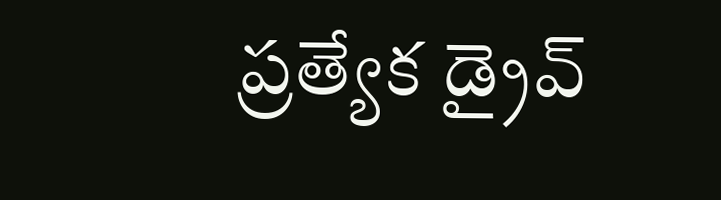ప్రత్యేక డ్రైవ్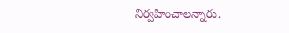నిర్వహించాలన్నారు.